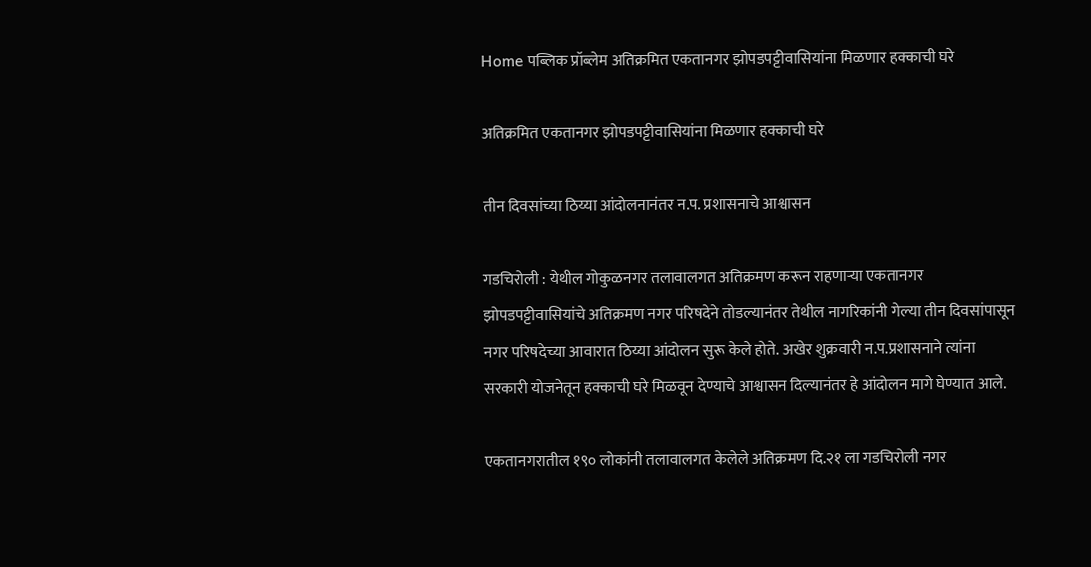Home पब्लिक प्रॉब्लेम अतिक्रमित एकतानगर झोपडपट्टीवासियांना मिळणार हक्काची घरे

अतिक्रमित एकतानगर झोपडपट्टीवासियांना मिळणार हक्काची घरे

तीन दिवसांच्या ठिय्या आंदोलनानंतर न.प. प्रशासनाचे आश्वासन

गडचिरोली : येथील गोकुळनगर तलावालगत अतिक्रमण करून राहणाऱ्या एकतानगर झोपडपट्टीवासियांचे अतिक्रमण नगर परिषदेने तोडल्यानंतर तेथील नागरिकांनी गेल्या तीन दिवसांपासून नगर परिषदेच्या आवारात ठिय्या आंदोलन सुरू केले होते. अखेर शुक्रवारी न.प.प्रशासनाने त्यांना सरकारी योजनेतून हक्काची घरे मिळवून देण्याचे आश्वासन दिल्यानंतर हे आंदोलन मागे घेण्यात आले.

एकतानगरातील १९० लोकांनी तलावालगत केलेले अतिक्रमण दि.२१ ला गडचिरोली नगर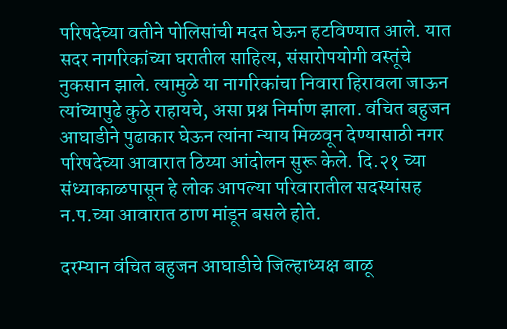परिषदेच्या वतीने पोलिसांची मदत घेऊन हटविण्यात आले. यात सदर नागरिकांच्या घरातील साहित्य, संसारोपयोगी वस्तूंचे नुकसान झाले. त्यामुळे या नागरिकांचा निवारा हिरावला जाऊन त्यांच्यापुढे कुठे राहायचे, असा प्रश्न निर्माण झाला. वंचित बहुजन आघाडीने पुढाकार घेऊन त्यांना न्याय मिळवून देण्यासाठी नगर परिषदेच्या आवारात ठिय्या आंदोलन सुरू केले. दि.२१ च्या संध्याकाळपासून हे लोक आपल्या परिवारातील सदस्यांसह न.प.च्या आवारात ठाण मांडून बसले होते.

दरम्यान वंचित बहुजन आघाडीचे जिल्हाध्यक्ष बाळू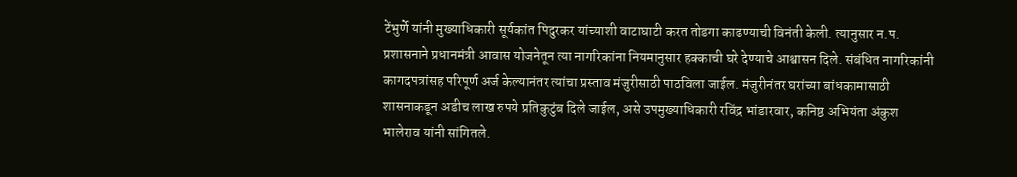टेंभुर्णे यांनी मुख्याधिकारी सूर्यकांत पिदुरकर यांच्याशी वाटाघाटी करत तोडगा काढण्याची विनंती केली. त्यानुसार न.प. प्रशासनाने प्रधानमंत्री आवास योजनेतून त्या नागरिकांना नियमानुसार हक्काची घरे देण्याचे आश्वासन दिले. संबंधित नागरिकांनी कागदपत्रांसह परिपूर्ण अर्ज केल्यानंतर त्यांचा प्रस्ताव मंजुरीसाठी पाठविला जाईल. मंजुरीनंतर घरांच्या बांधकामासाठी शासनाकडून अडीच लाख रुपये प्रतिकुटुंब दिले जाईल, असे उपमुख्याधिकारी रविंद्र भांडारवार, कनिष्ठ अभियंता अंकुश भालेराव यांनी सांगितले.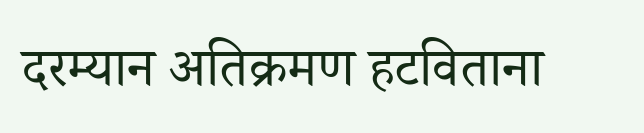दरम्यान अतिक्रमण हटविताना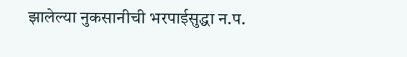झालेल्या नुकसानीची भरपाईसुद्धा न.प.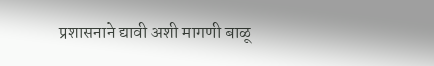प्रशासनाने द्यावी अशी मागणी बाळू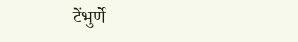टेंभुर्णे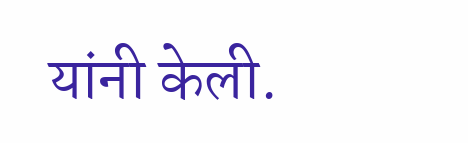यांनी केली.